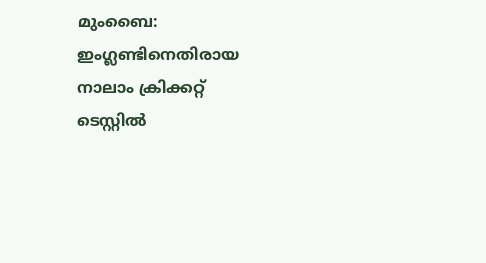മുംബൈ: ഇംഗ്ലണ്ടിനെതിരായ നാലാം ക്രിക്കറ്റ് ടെസ്റ്റില്‍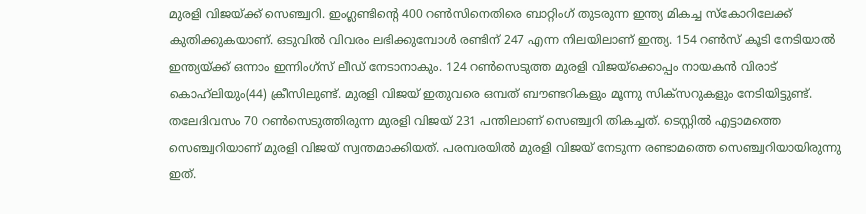മുരളി വിജയ്‌ക്ക് സെഞ്ച്വറി. ഇംഗ്ലണ്ടിന്റെ 400 റണ്‍സിനെതിരെ ബാറ്റിംഗ് തുടരുന്ന ഇന്ത്യ മികച്ച സ്‌കോറിലേക്ക് കുതിക്കുകയാണ്. ഒടുവില്‍ വിവരം ലഭിക്കുമ്പോള്‍ രണ്ടിന് 247 എന്ന നിലയിലാണ് ഇന്ത്യ. 154 റണ്‍സ് കൂടി നേടിയാല്‍ ഇന്ത്യയ്‌ക്ക് ഒന്നാം ഇന്നിംഗ്സ് ലീഡ് നേടാനാകും. 124 റണ്‍സെടുത്ത മുരളി വിജയ്‌ക്കൊപ്പം നായകന്‍ വിരാട് കൊഹ്‌ലിയും(44) ക്രീസിലുണ്ട്. മുരളി വിജയ് ഇതുവരെ ഒമ്പത് ബൗണ്ടറികളും മൂന്നു സിക്‌സറുകളും നേടിയിട്ടുണ്ട്. തലേദിവസം 70 റണ്‍സെടുത്തിരുന്ന മുരളി വിജയ് 231 പന്തിലാണ് സെഞ്ച്വറി തികച്ചത്. ടെസ്റ്റില്‍ എട്ടാമത്തെ സെഞ്ച്വറിയാണ് മുരളി വിജയ് സ്വന്തമാക്കിയത്. പരമ്പരയില്‍ മുരളി വിജയ് നേടുന്ന രണ്ടാമത്തെ സെഞ്ച്വറിയായിരുന്നു ഇത്.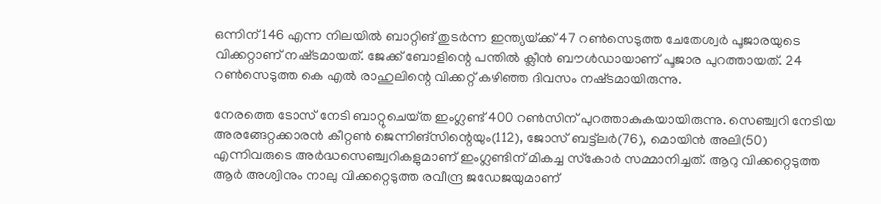ഒന്നിന് 146 എന്ന നിലയില്‍ ബാറ്റിങ് തുടര്‍ന്ന ഇന്ത്യയ്‌ക്ക് 47 റണ്‍സെടുത്ത ചേതേശ്വര്‍ പൂജാരയുടെ വിക്കറ്റാണ് നഷ്‌ടമായത്. ജേക്ക് ബോളിന്റെ പന്തില്‍ ക്ലീന്‍ ബൗള്‍ഡായാണ് പൂജാര പുറത്തായത്. 24 റണ്‍സെടുത്ത കെ എല്‍ രാഹുലിന്റെ വിക്കറ്റ് കഴിഞ്ഞ ദിവസം നഷ്‌ടമായിരുന്നു.

നേരത്തെ ടോസ് നേടി ബാറ്റുചെയ്‌ത ഇംഗ്ലണ്ട് 400 റണ്‍സിന് പുറത്താകുകയായിരുന്നു. സെഞ്ച്വറി നേടിയ അരങ്ങേറ്റക്കാരന്‍ കീറ്റണ്‍ ജെന്നിങ്സിന്റെയും(112), ജോസ് ബട്ട്‌ലര്‍(76), മൊയിന്‍ അലി(50) എന്നിവരുടെ അര്‍ദ്ധസെഞ്ച്വറികളുമാണ് ഇംഗ്ലണ്ടിന് മികച്ച സ്‌കോര്‍ സമ്മാനിച്ചത്. ആറു വിക്കറ്റെടുത്ത ആര്‍ അശ്വിനും നാലു വിക്കറ്റെടുത്ത രവീന്ദ്ര ജഡേജയുമാണ്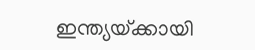ഇന്ത്യയ്‌ക്കായി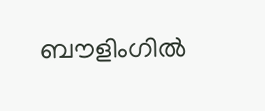ബൗളിംഗില്‍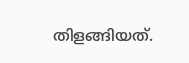തിളങ്ങിയത്.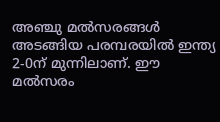അഞ്ചു മല്‍സരങ്ങള്‍ അടങ്ങിയ പരമ്പരയില്‍ ഇന്ത്യ 2-0ന് മുന്നിലാണ്. ഈ മല്‍സരം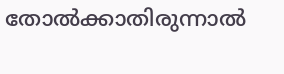തോല്‍ക്കാതിരുന്നാല്‍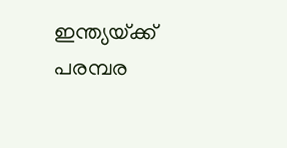ഇന്ത്യയ്‌ക്ക് പരമ്പര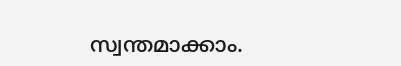സ്വന്തമാക്കാം.